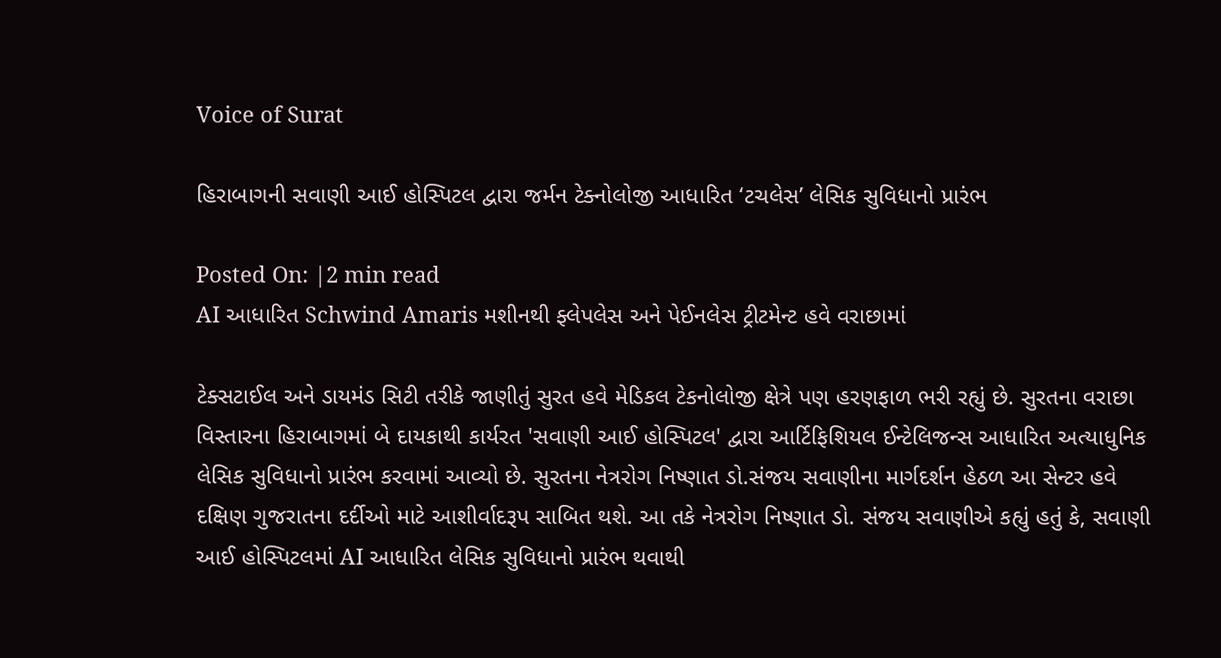Voice of Surat

હિરાબાગની સવાણી આઈ હોસ્પિટલ દ્વારા જર્મન ટેક્નોલોજી આધારિત ‘ટચલેસ’ લેસિક સુવિધાનો પ્રારંભ

Posted On: |2 min read
AI આધારિત Schwind Amaris મશીનથી ફ્લેપલેસ અને પેઈનલેસ ટ્રીટમેન્ટ હવે વરાછામાં

ટેક્સટાઈલ અને ડાયમંડ સિટી તરીકે જાણીતું સુરત હવે મેડિકલ ટેકનોલોજી ક્ષેત્રે પણ હરણફાળ ભરી રહ્યું છે. સુરતના વરાછા વિસ્તારના હિરાબાગમાં બે દાયકાથી કાર્યરત 'સવાણી આઈ હોસ્પિટલ' દ્વારા આર્ટિફિશિયલ ઈન્ટેલિજન્સ આધારિત અત્યાધુનિક લેસિક સુવિધાનો પ્રારંભ કરવામાં આવ્યો છે. સુરતના નેત્રરોગ નિષ્ણાત ડો.સંજય સવાણીના માર્ગદર્શન હેઠળ આ સેન્ટર હવે દક્ષિણ ગુજરાતના દર્દીઓ માટે આશીર્વાદરૂપ સાબિત થશે. આ તકે નેત્રરોગ નિષ્ણાત ડો. સંજય સવાણીએ કહ્યું હતું કે, સવાણી આઈ હોસ્પિટલમાં AI આધારિત લેસિક સુવિધાનો પ્રારંભ થવાથી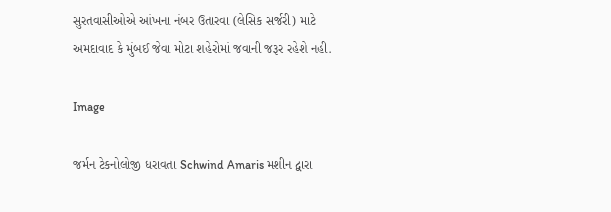સુરતવાસીઓએ આંખના નંબર ઉતારવા (લેસિક સર્જરી) માટે અમદાવાદ કે મુંબઈ જેવા મોટા શહેરોમાં જવાની જરૂર રહેશે નહી.

Image

જર્મન ટેકનોલોજી ધરાવતા Schwind Amaris મશીન દ્વારા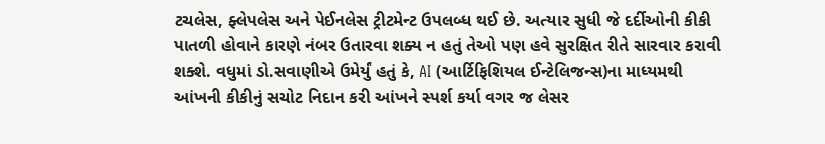ટચલેસ, ફ્લેપલેસ અને પેઈનલેસ ટ્રીટમેન્ટ ઉપલબ્ધ થઈ છે. અત્યાર સુધી જે દર્દીઓની કીકી પાતળી હોવાને કારણે નંબર ઉતારવા શક્ય ન હતું તેઓ પણ હવે સુરક્ષિત રીતે સારવાર કરાવી શક્શે. વધુમાં ડો.સવાણીએ ઉમેર્યું હતું કે, AI (આર્ટિફિશિયલ ઈન્ટેલિજન્સ)ના માધ્યમથી આંખની કીકીનું સચોટ નિદાન કરી આંખને સ્પર્શ કર્યા વગર જ લેસર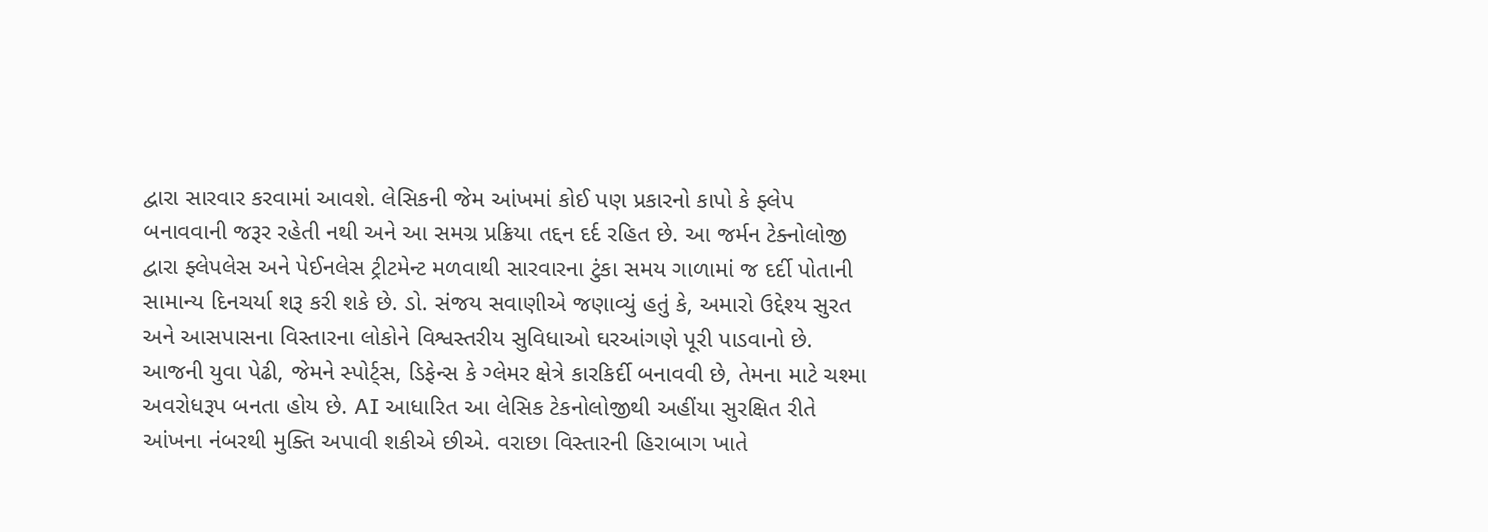દ્વારા સારવાર કરવામાં આવશે. લેસિકની જેમ આંખમાં કોઈ પણ પ્રકારનો કાપો કે ફ્લેપ બનાવવાની જરૂર રહેતી નથી અને આ સમગ્ર પ્રક્રિયા તદ્દન દર્દ રહિત છે. આ જર્મન ટેક્નોલોજી દ્વારા ફ્લેપલેસ અને પેઈનલેસ ટ્રીટમેન્ટ મળવાથી સારવારના ટુંકા સમય ગાળામાં જ દર્દી પોતાની સામાન્ય દિનચર્યા શરૂ કરી શકે છે. ડો. સંજય સવાણીએ જણાવ્યું હતું કે, અમારો ઉદ્દેશ્ય સુરત અને આસપાસના વિસ્તારના લોકોને વિશ્વસ્તરીય સુવિધાઓ ઘરઆંગણે પૂરી પાડવાનો છે. આજની યુવા પેઢી, જેમને સ્પોર્ટ્સ, ડિફેન્સ કે ગ્લેમર ક્ષેત્રે કારકિર્દી બનાવવી છે, તેમના માટે ચશ્મા અવરોધરૂપ બનતા હોય છે. AI આધારિત આ લેસિક ટેકનોલોજીથી અહીંયા સુરક્ષિત રીતે આંખના નંબરથી મુક્તિ અપાવી શકીએ છીએ. વરાછા વિસ્તારની હિરાબાગ ખાતે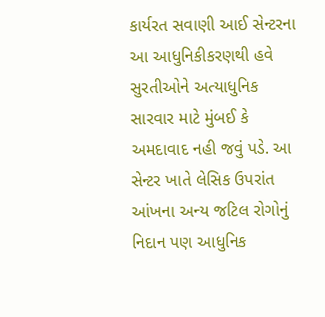કાર્યરત સવાણી આઈ સેન્ટરના આ આધુનિકીકરણથી હવે સુરતીઓને અત્યાધુનિક સારવાર માટે મુંબઈ કે અમદાવાદ નહી જવું પડે. આ સેન્ટર ખાતે લેસિક ઉપરાંત આંખના અન્ય જટિલ રોગોનું નિદાન પણ આધુનિક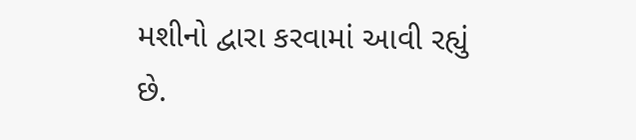મશીનો દ્વારા કરવામાં આવી રહ્યું છે.